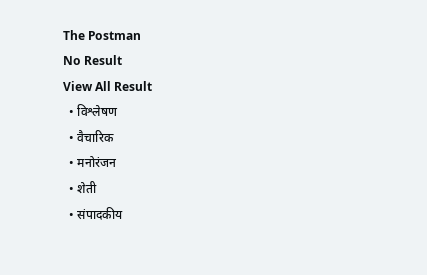The Postman
No Result
View All Result
  • विश्लेषण
  • वैचारिक
  • मनोरंजन
  • शेती
  • संपादकीय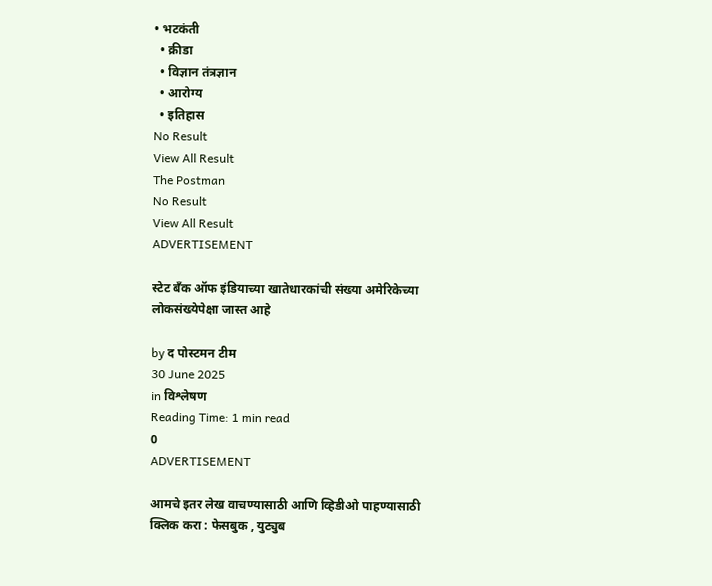• भटकंती
  • क्रीडा
  • विज्ञान तंत्रज्ञान
  • आरोग्य
  • इतिहास
No Result
View All Result
The Postman
No Result
View All Result
ADVERTISEMENT

स्टेट बँक ऑफ इंडियाच्या खातेधारकांची संख्या अमेरिकेच्या लोकसंख्येपेक्षा जास्त आहे

by द पोस्टमन टीम
30 June 2025
in विश्लेषण
Reading Time: 1 min read
0
ADVERTISEMENT

आमचे इतर लेख वाचण्यासाठी आणि व्हिडीओ पाहण्यासाठी क्लिक करा : फेसबुक , युट्युब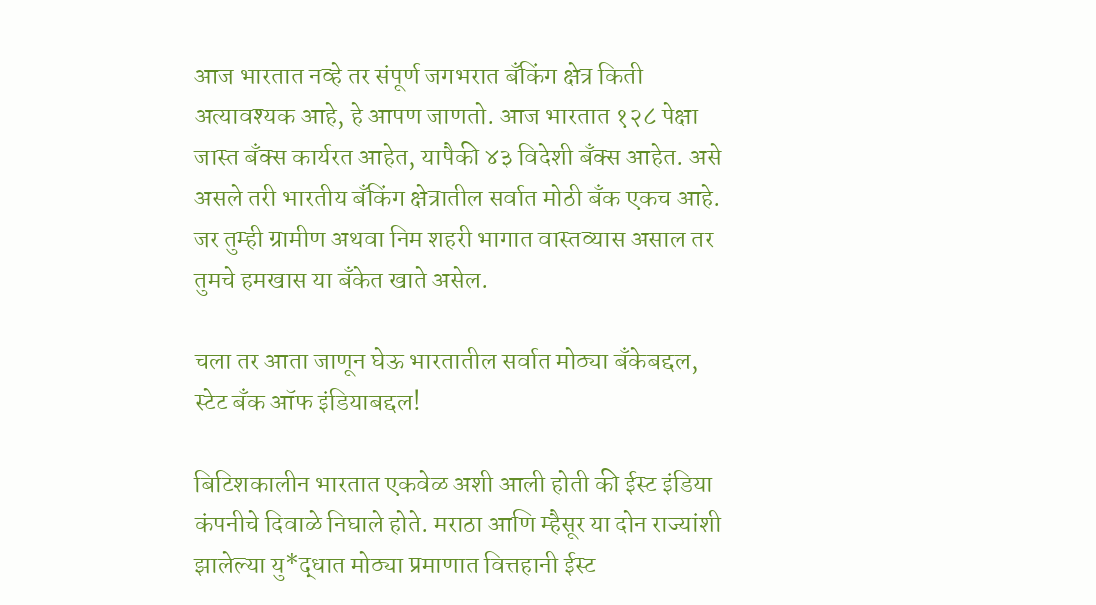आज भारतात नव्हे तर संपूर्ण जगभरात बँकिंग क्षेत्र किती अत्यावश्यक आहे, हे आपण जाणतो. आज भारतात १२८ पेक्षा जास्त बॅंक्स कार्यरत आहेत, यापैकी ४३ विदेशी बँक्स आहेत. असे असले तरी भारतीय बँकिंग क्षेत्रातील सर्वात मोठी बँक एकच आहे. जर तुम्ही ग्रामीण अथवा निम शहरी भागात वास्तव्यास असाल तर तुमचे हमखास या बँकेत खाते असेल.

चला तर आता जाणून घेऊ भारतातील सर्वात मोठ्या बँकेबद्दल, स्टेट बँक ऑफ इंडियाबद्दल!

बिटिशकालीन भारतात एकवेळ अशी आली होती की ईस्ट इंडिया कंपनीचे दिवाळे निघाले होते. मराठा आणि म्हैसूर या दोन राज्यांशी झालेल्या यु*द्धात मोठ्या प्रमाणात वित्तहानी ईस्ट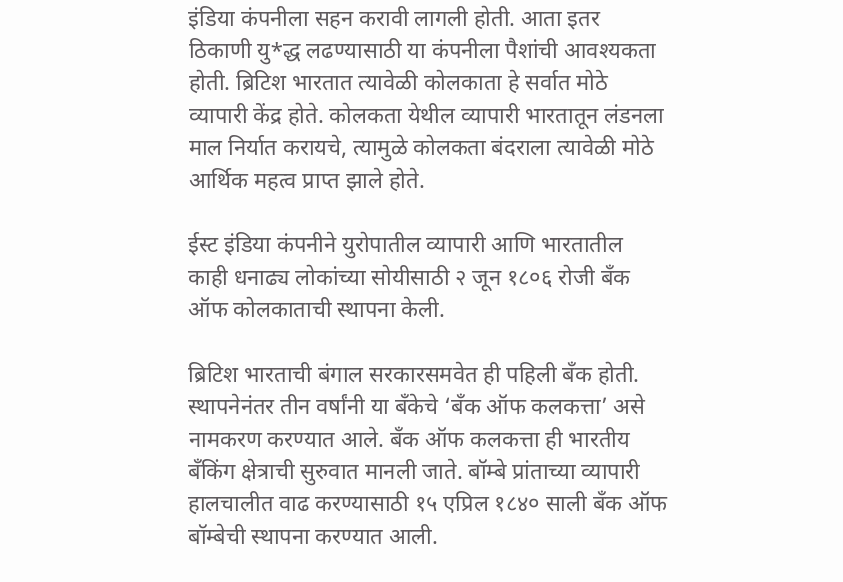इंडिया कंपनीला सहन करावी लागली होती. आता इतर ठिकाणी यु*द्ध लढण्यासाठी या कंपनीला पैशांची आवश्यकता होती. ब्रिटिश भारतात त्यावेळी कोलकाता हे सर्वात मोठे व्यापारी केंद्र होते. कोलकता येथील व्यापारी भारतातून लंडनला माल निर्यात करायचे, त्यामुळे कोलकता बंदराला त्यावेळी मोठे आर्थिक महत्व प्राप्त झाले होते.

ईस्ट इंडिया कंपनीने युरोपातील व्यापारी आणि भारतातील काही धनाढ्य लोकांच्या सोयीसाठी २ जून १८०६ रोजी बँक ऑफ कोलकाताची स्थापना केली.

ब्रिटिश भारताची बंगाल सरकारसमवेत ही पहिली बँक होती. स्थापनेनंतर तीन वर्षांनी या बँकेचे ‘बँक ऑफ कलकत्ता’ असे नामकरण करण्यात आले. बँक ऑफ कलकत्ता ही भारतीय बँकिंग क्षेत्राची सुरुवात मानली जाते. बॉम्बे प्रांताच्या व्यापारी हालचालीत वाढ करण्यासाठी १५ एप्रिल १८४० साली बँक ऑफ बॉम्बेची स्थापना करण्यात आली.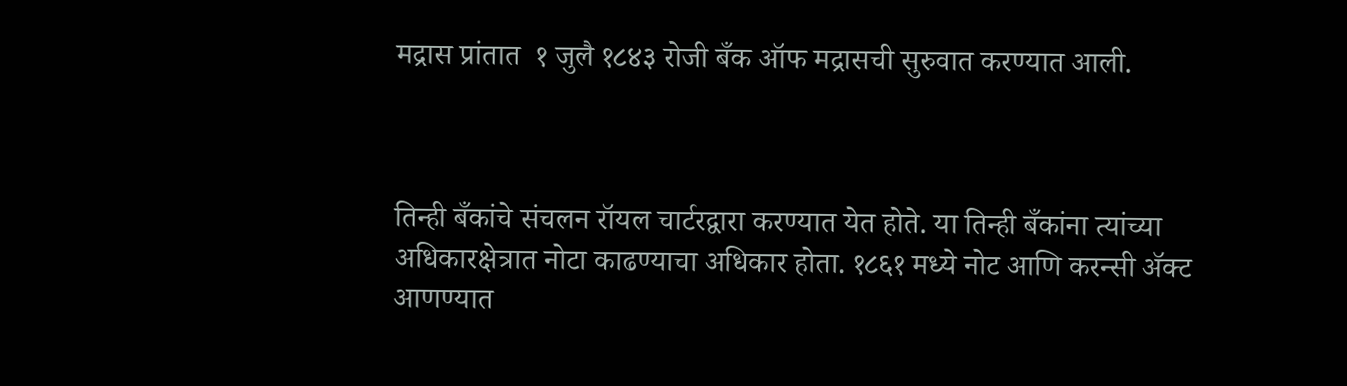मद्रास प्रांतात  १ जुलै १८४३ रोजी बँक ऑफ मद्रासची सुरुवात करण्यात आली.



तिन्ही बँकांचे संचलन रॉयल चार्टरद्वारा करण्यात येत होते. या तिन्ही बँकांना त्यांच्या अधिकारक्षेत्रात नोटा काढण्याचा अधिकार होता. १८६१ मध्ये नोट आणि करन्सी ॲक्ट आणण्यात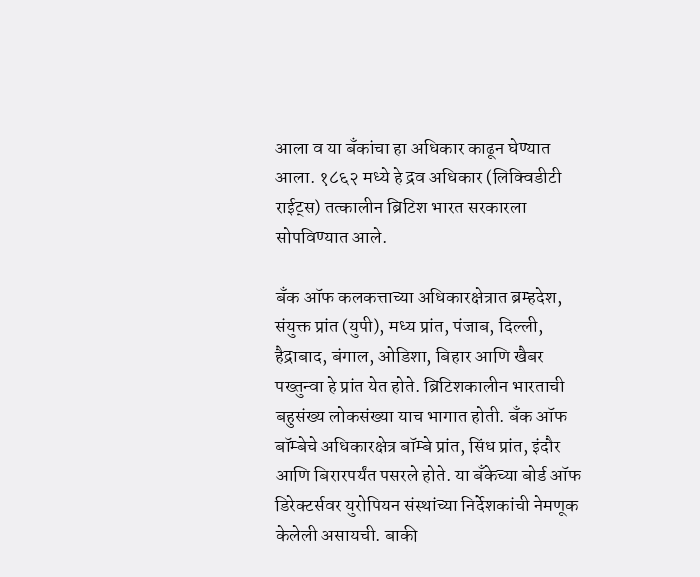आला व या बँकांचा हा अधिकार काढून घेण्यात आला. १८६२ मध्ये हे द्रव अधिकार (लिक्विडीटी राईट्स) तत्कालीन ब्रिटिश भारत सरकारला सोपविण्यात आले.

बँक ऑफ कलकत्ताच्या अधिकारक्षेत्रात ब्रम्हदेश, संयुक्त प्रांत (युपी), मध्य प्रांत, पंजाब, दिल्ली, हैद्राबाद, बंगाल, ओडिशा, बिहार आणि खैबर पख्तुन्वा हे प्रांत येत होते. ब्रिटिशकालीन भारताची बहुसंख्य लोकसंख्या याच भागात होती. बँक ऑफ बॉम्बेचे अधिकारक्षेत्र बॉम्बे प्रांत, सिंध प्रांत, इंदौर आणि बिरारपर्यंत पसरले होते. या बँकेच्या बोर्ड ऑफ डिरेक्टर्सवर युरोपियन संस्थांच्या निर्देशकांची नेमणूक केलेली असायची. बाकी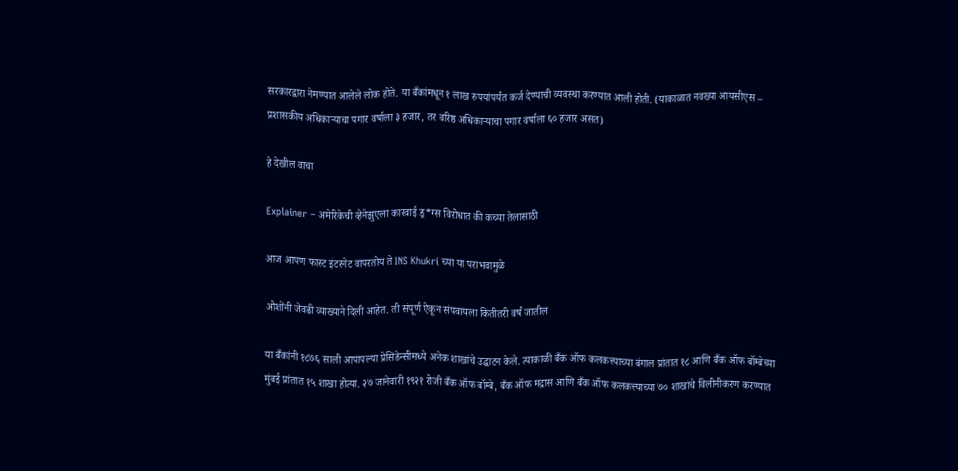सरकारद्वारा नेमण्यात आलेले लोक होते. या बँकांमधून १ लाख रुपयांपर्यंत कर्ज देण्याची व्यवस्था करण्यात आली होती. (याकाळात नवख्या आयसीएस – प्रशासकीय अधिकाऱ्याचा पगार वर्षाला ३ हजार, तर वरिष्ठ अधिकाऱ्याचा पगार वर्षाला ६० हजार असत)

हे देखील वाचा

Explainer – अमेरिकेची व्हेनेझुएला कारवाई ड्र*ग्स विरोधात की कच्या तेलासाठी

आज आपण फास्ट इंटरनेट वापरतोय ते INS Khukri च्या या पराभवामुळे

ओशोंनी जेवढी व्याख्याने दिली आहेत. ती संपूर्ण ऐकून संपवायला कितीतरी वर्षं जातील

या बँकांनी १८७६ साली आपापल्या प्रेसिडेन्सीमध्ये अनेक शाखांचे उद्घाटन केले. त्याकाळी बँक ऑफ कलकत्त्याच्या बंगाल प्रांतात १८ आणि बँक ऑफ बॉम्बेच्या मुंबई प्रांतात १५ शाखा होत्या. २७ जानेवारी १९२१ रोजी बँक ऑफ बॉम्बे, बँक ऑफ मद्रास आणि बँक ऑफ कलकत्त्याच्या ७० शाखांचे विलीनीकरण करण्यात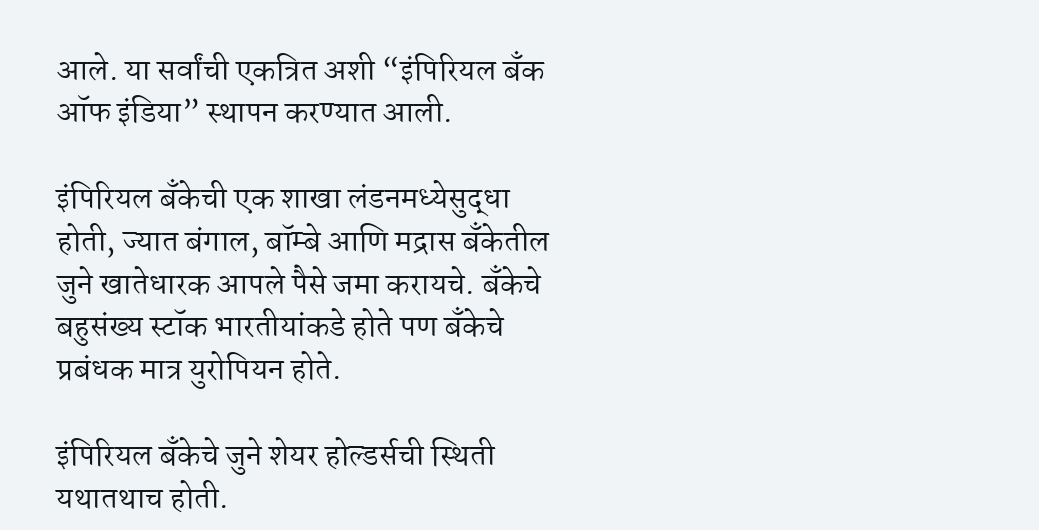आले. या सर्वांची एकत्रित अशी “इंपिरियल बँक ऑफ इंडिया” स्थापन करण्यात आली.

इंपिरियल बँकेची एक शाखा लंडनमध्येसुद्धा होती, ज्यात बंगाल, बॉम्बे आणि मद्रास बँकेतील जुने खातेधारक आपले पैसे जमा करायचे. बँकेचे बहुसंख्य स्टॉक भारतीयांकडे होते पण बँकेचे प्रबंधक मात्र युरोपियन होते.

इंपिरियल बँकेचे जुने शेयर होल्डर्सची स्थिती यथातथाच होती.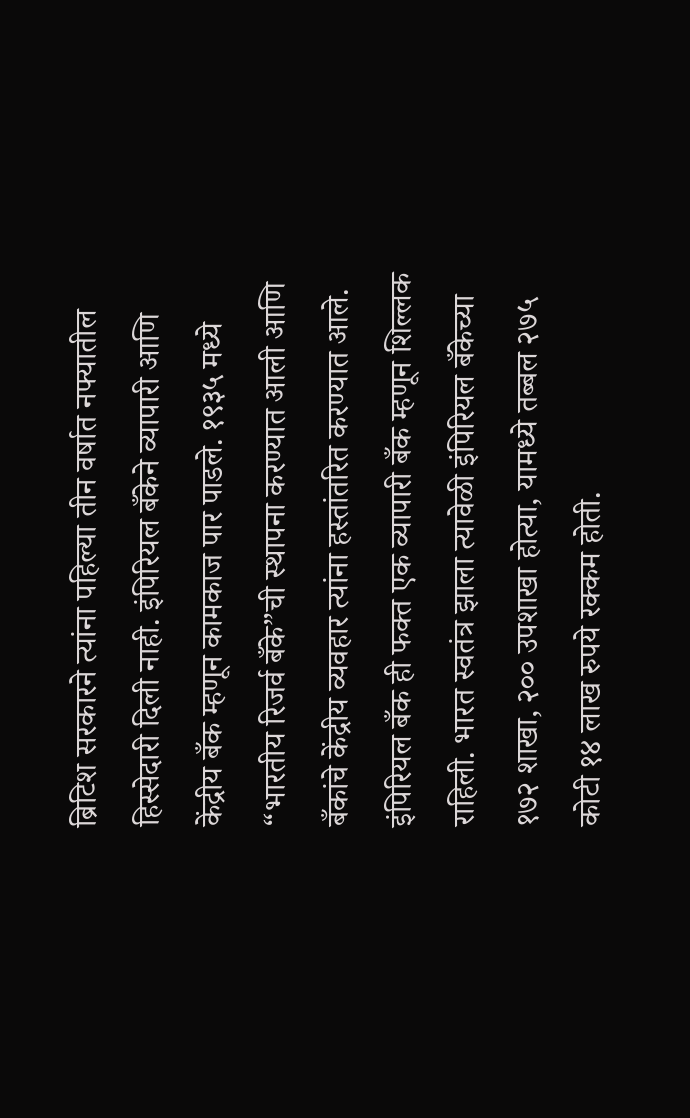ब्रिटिश सरकारने त्यांना पहिल्या तीन वर्षात नफ्यातील हिस्सेदारी दिली नाही. इंपिरियल बँकेने व्यापारी आणि केंद्रीय बँक म्हणून कामकाज पार पाडले. १९३५ मध्ये “भारतीय रिजर्व बँके”ची स्थापना करण्यात आली आणि बँकांचे केंद्रीय व्यवहार त्यांना हस्तांतरित करण्यात आले. इंपिरियल बँक ही फक्त एक व्यापारी बँक म्हणून शिल्लक राहिली. भारत स्वतंत्र झाला त्यावेळी इंपिरियल बँकेच्या १७२ शाखा, २०० उपशाखा होत्या, यामध्ये तब्बल २७५ कोटी १४ लाख रुपये रक्कम होती.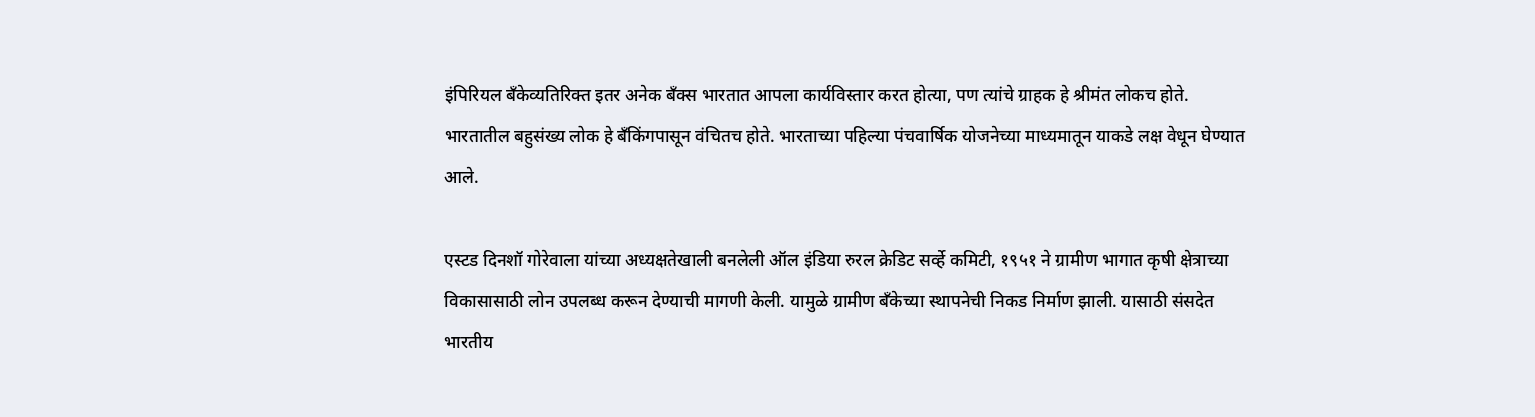इंपिरियल बँकेव्यतिरिक्त इतर अनेक बॅंक्स भारतात आपला कार्यविस्तार करत होत्या, पण त्यांचे ग्राहक हे श्रीमंत लोकच होते. भारतातील बहुसंख्य लोक हे बँकिंगपासून वंचितच होते. भारताच्या पहिल्या पंचवार्षिक योजनेच्या माध्यमातून याकडे लक्ष वेधून घेण्यात आले.

एस्टड दिनशॉ गोरेवाला यांच्या अध्यक्षतेखाली बनलेली ऑल इंडिया रुरल क्रेडिट सर्व्हे कमिटी, १९५१ ने ग्रामीण भागात कृषी क्षेत्राच्या विकासासाठी लोन उपलब्ध करून देण्याची मागणी केली. यामुळे ग्रामीण बँकेच्या स्थापनेची निकड निर्माण झाली. यासाठी संसदेत भारतीय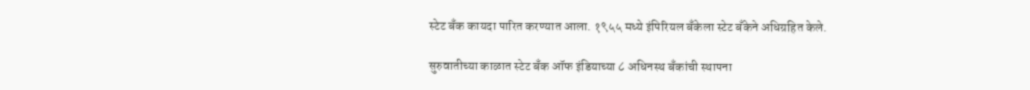स्टेट बँक कायदा पारित करण्यात आला. १९५५ मध्ये इंपिरियल बँकेला स्टेट बँकेने अधिग्रहित केले.

सुरुवातीच्या काळात स्टेट बँक ऑफ इंडियाच्या ८ अधिनस्थ बँकांची स्थापना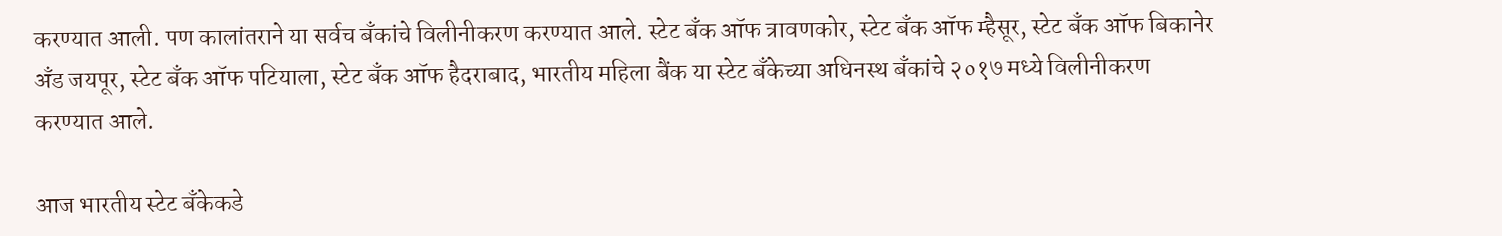करण्यात आली. पण कालांतराने या सर्वच बँकांचे विलीनीकरण करण्यात आले. स्टेट बँक ऑफ त्रावणकोर, स्टेट बँक ऑफ म्हैसूर, स्टेट बँक ऑफ बिकानेर अँड जयपूर, स्टेट बँक ऑफ पटियाला, स्टेट बँक ऑफ हैदराबाद, भारतीय महिला बैंक या स्टेट बँकेच्या अधिनस्थ बँकांचे २०१७ मध्ये विलीनीकरण करण्यात आले.

आज भारतीय स्टेट बँकेकडे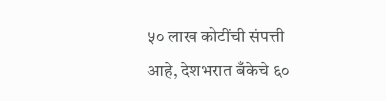५० लाख कोटींची संपत्ती आहे, देशभरात बँकेचे ६०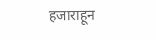हजाराहून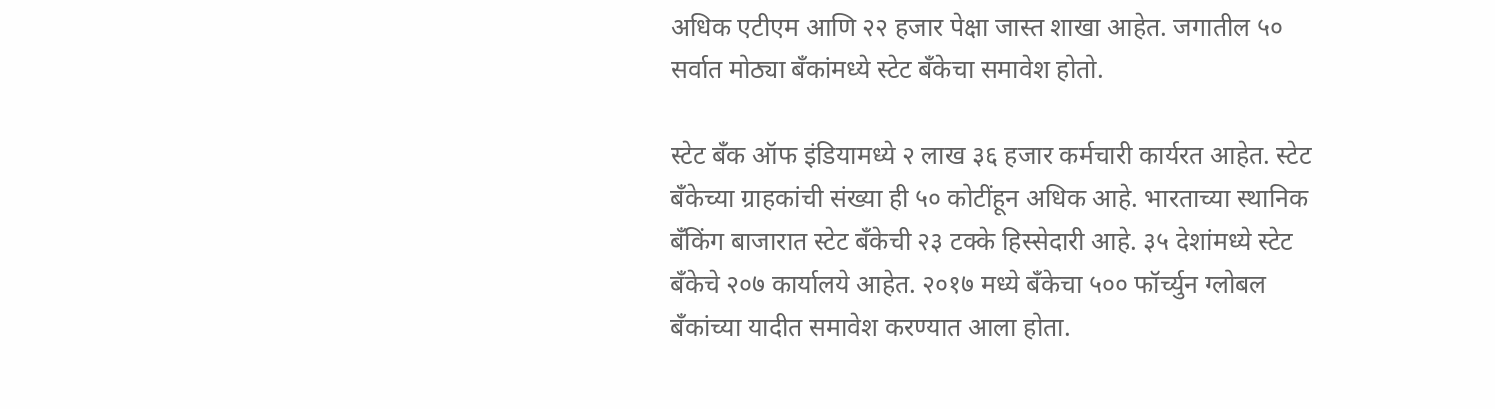अधिक एटीएम आणि २२ हजार पेक्षा जास्त शाखा आहेत. जगातील ५० सर्वात मोठ्या बँकांमध्ये स्टेट बँकेचा समावेश होतो.

स्टेट बँक ऑफ इंडियामध्ये २ लाख ३६ हजार कर्मचारी कार्यरत आहेत. स्टेट बँकेच्या ग्राहकांची संख्या ही ५० कोटींहून अधिक आहे. भारताच्या स्थानिक बँकिंग बाजारात स्टेट बँकेची २३ टक्के हिस्सेदारी आहे. ३५ देशांमध्ये स्टेट बँकेचे २०७ कार्यालये आहेत. २०१७ मध्ये बँकेचा ५०० फॉर्च्युन ग्लोबल बँकांच्या यादीत समावेश करण्यात आला होता.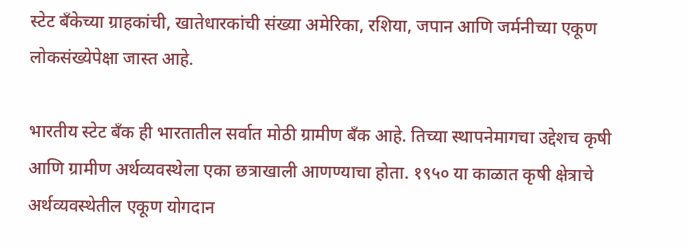स्टेट बँकेच्या ग्राहकांची, खातेधारकांची संख्या अमेरिका, रशिया, जपान आणि जर्मनीच्या एकूण लोकसंख्येपेक्षा जास्त आहे.

भारतीय स्टेट बँक ही भारतातील सर्वात मोठी ग्रामीण बँक आहे. तिच्या स्थापनेमागचा उद्देशच कृषी आणि ग्रामीण अर्थव्यवस्थेला एका छत्राखाली आणण्याचा होता. १९५० या काळात कृषी क्षेत्राचे अर्थव्यवस्थेतील एकूण योगदान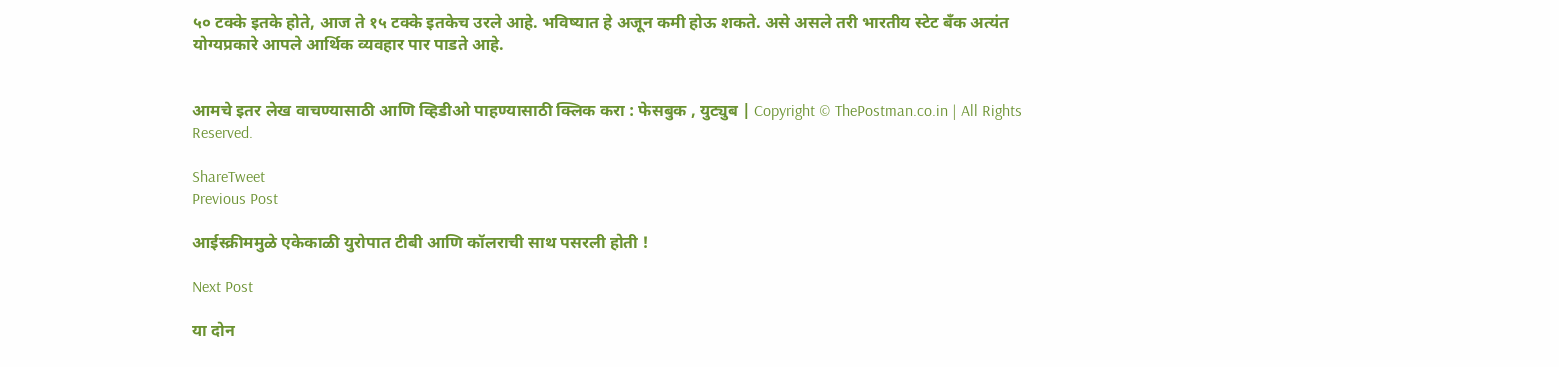५० टक्के इतके होते, आज ते १५ टक्के इतकेच उरले आहे. भविष्यात हे अजून कमी होऊ शकते. असे असले तरी भारतीय स्टेट बँक अत्यंत योग्यप्रकारे आपले आर्थिक व्यवहार पार पाडते आहे.


आमचे इतर लेख वाचण्यासाठी आणि व्हिडीओ पाहण्यासाठी क्लिक करा : फेसबुक , युट्युब | Copyright © ThePostman.co.in | All Rights Reserved.

ShareTweet
Previous Post

आईस्क्रीममुळे एकेकाळी युरोपात टीबी आणि कॉलराची साथ पसरली होती !

Next Post

या दोन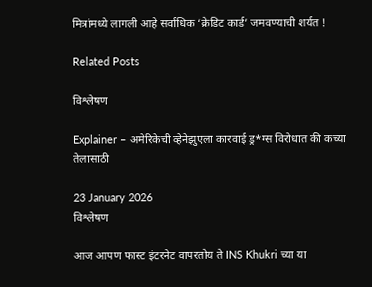मित्रांमध्ये लागली आहे सर्वाधिक ‘क्रेडिट कार्ड’ जमवण्याची शर्यत !

Related Posts

विश्लेषण

Explainer – अमेरिकेची व्हेनेझुएला कारवाई ड्र*ग्स विरोधात की कच्या तेलासाठी

23 January 2026
विश्लेषण

आज आपण फास्ट इंटरनेट वापरतोय ते INS Khukri च्या या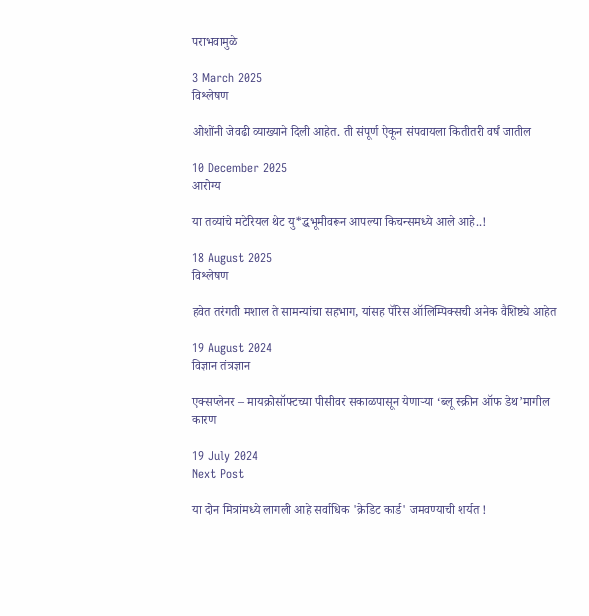पराभवामुळे

3 March 2025
विश्लेषण

ओशोंनी जेवढी व्याख्याने दिली आहेत. ती संपूर्ण ऐकून संपवायला कितीतरी वर्षं जातील

10 December 2025
आरोग्य

या तव्यांचे मटेरियल थेट यु*द्धभूमीवरून आपल्या किचन्समध्ये आले आहे..!

18 August 2025
विश्लेषण

हवेत तरंगती मशाल ते सामन्यांचा सहभाग, यांसह पॅरिस ऑलिम्पिक्सची अनेक वैशिष्ट्ये आहेत

19 August 2024
विज्ञान तंत्रज्ञान

एक्सप्लेनर – मायक्रोसॉफ्टच्या पीसीवर सकाळपासून येणाऱ्या ‘ब्लू स्क्रीन ऑफ डेथ’मागील कारण

19 July 2024
Next Post

या दोन मित्रांमध्ये लागली आहे सर्वाधिक 'क्रेडिट कार्ड' जमवण्याची शर्यत !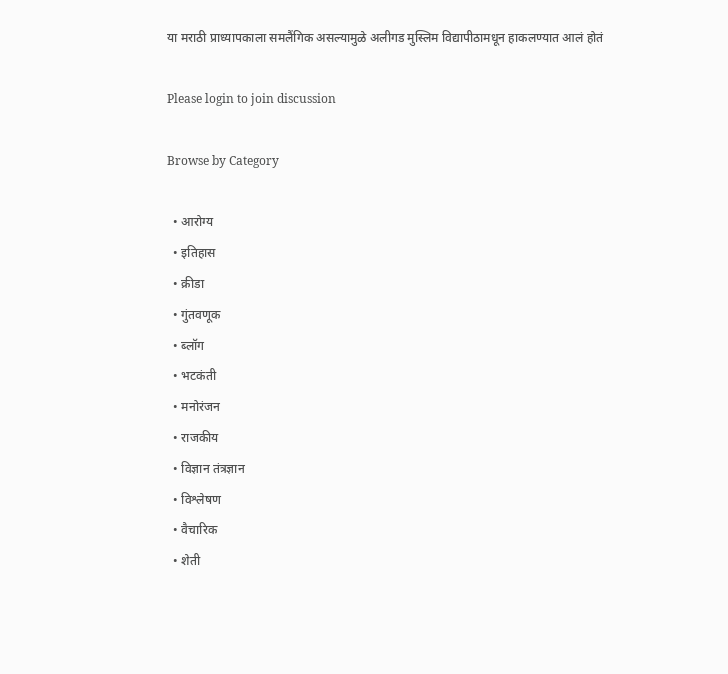या मराठी प्राध्यापकाला समलैंगिक असल्यामुळे अलीगड मुस्लिम विद्यापीठामधून हाकलण्यात आलं होतं

Please login to join discussion

Browse by Category

  • आरोग्य
  • इतिहास
  • क्रीडा
  • गुंतवणूक
  • ब्लॉग
  • भटकंती
  • मनोरंजन
  • राजकीय
  • विज्ञान तंत्रज्ञान
  • विश्लेषण
  • वैचारिक
  • शेती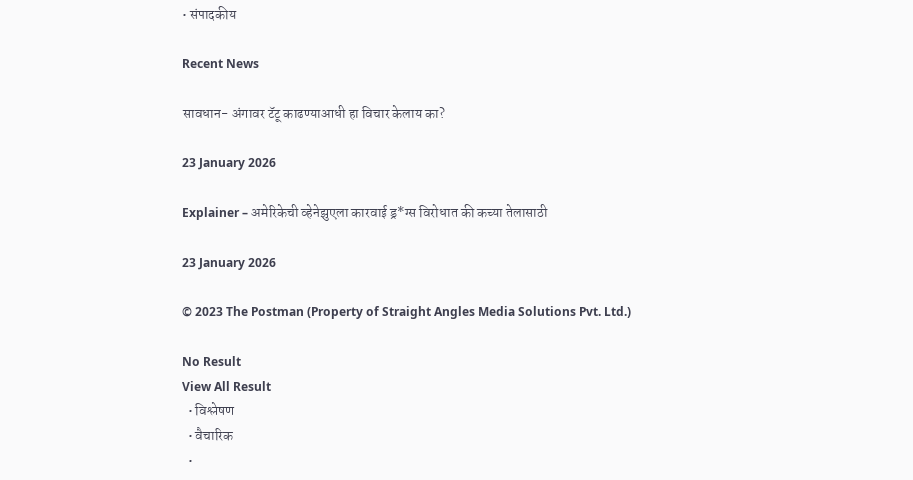• संपादकीय

Recent News

सावधान- अंगावर टॅटू काढण्याआधी हा विचार केलाय का?

23 January 2026

Explainer – अमेरिकेची व्हेनेझुएला कारवाई ड्र*ग्स विरोधात की कच्या तेलासाठी

23 January 2026

© 2023 The Postman (Property of Straight Angles Media Solutions Pvt. Ltd.)

No Result
View All Result
  • विश्लेषण
  • वैचारिक
  •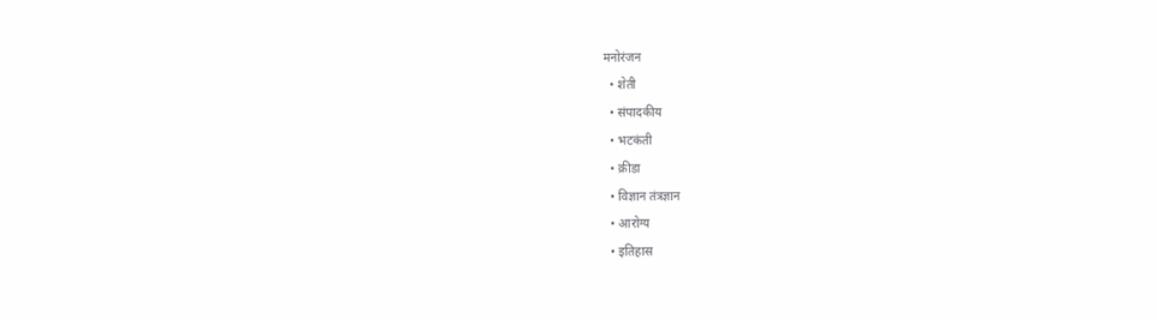मनोरंजन
  • शेती
  • संपादकीय
  • भटकंती
  • क्रीडा
  • विज्ञान तंत्रज्ञान
  • आरोग्य
  • इतिहास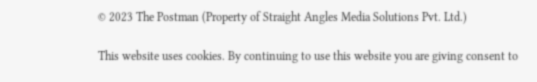© 2023 The Postman (Property of Straight Angles Media Solutions Pvt. Ltd.)

This website uses cookies. By continuing to use this website you are giving consent to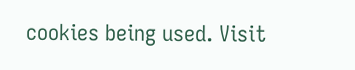cookies being used. Visit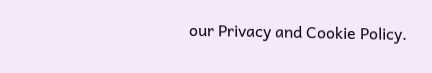our Privacy and Cookie Policy.